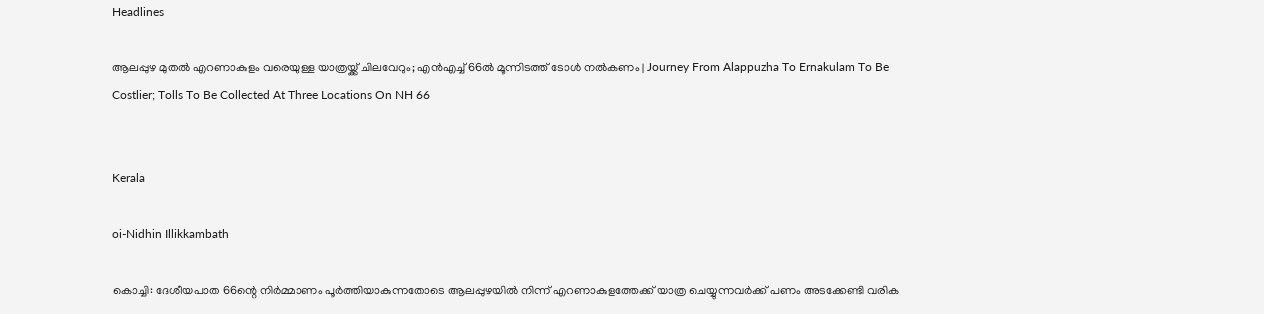Headlines

ആലപ്പുഴ മുതൽ എറണാകുളം വരെയുള്ള യാത്രയ്ക്ക് ചിലവേറും; എൻഎച്ച് 66ൽ മൂന്നിടത്ത് ടോൾ നൽകണം | Journey From Alappuzha To Ernakulam To Be Costlier; Tolls To Be Collected At Three Locations On NH 66


Kerala

oi-Nidhin Illikkambath

കൊച്ചി: ദേശീയപാത 66ന്റെ നിർമ്മാണം പൂർത്തിയാകുന്നതോടെ ആലപ്പുഴയിൽ നിന്ന് എറണാകുളത്തേക്ക് യാത്ര ചെയ്യുന്നവർക്ക് പണം അടക്കേണ്ടി വരിക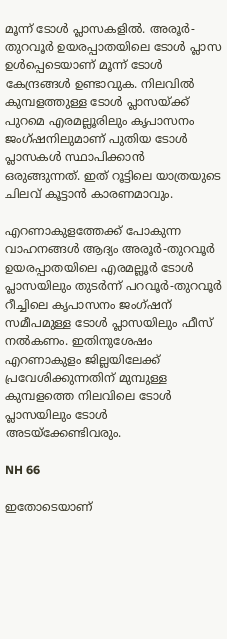മൂന്ന് ടോൾ പ്ലാസകളിൽ. അരൂർ-തുറവൂർ ഉയരപ്പാതയിലെ ടോൾ പ്ലാസ ഉൾപ്പെടെയാണ് മൂന്ന് ടോൾ കേന്ദ്രങ്ങൾ ഉണ്ടാവുക. നിലവിൽ കുമ്പളത്തുള്ള ടോൾ പ്ലാസയ്ക്ക് പുറമെ എരമല്ലൂരിലും കൃപാസനം ജംഗ്‌ഷനിലുമാണ് പുതിയ ടോൾ പ്ലാസകൾ സ്ഥാപിക്കാൻ ഒരുങ്ങുന്നത്. ഇത് റൂട്ടിലെ യാത്രയുടെ ചിലവ് കൂട്ടാൻ കാരണമാവും.

എറണാകുളത്തേക്ക് പോകുന്ന വാഹനങ്ങൾ ആദ്യം അരൂർ-തുറവൂർ ഉയരപ്പാതയിലെ എരമല്ലൂർ ടോൾ പ്ലാസയിലും തുടർന്ന് പറവൂർ-തുറവൂർ റീച്ചിലെ കൃപാസനം ജംഗ്‌ഷന് സമീപമുള്ള ടോൾ പ്ലാസയിലും ഫീസ് നൽകണം. ഇതിനുശേഷം എറണാകുളം ജില്ലയിലേക്ക് പ്രവേശിക്കുന്നതിന് മുമ്പുള്ള കുമ്പളത്തെ നിലവിലെ ടോൾ പ്ലാസയിലും ടോൾ അടയ്ക്കേണ്ടിവരും.

NH 66

ഇതോടെയാണ്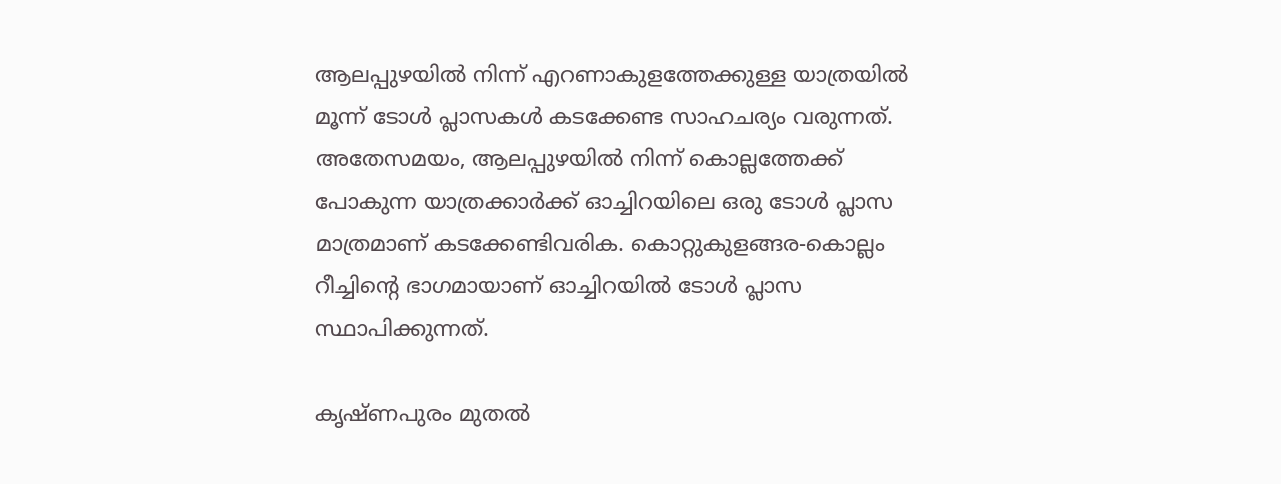ആലപ്പുഴയിൽ നിന്ന് എറണാകുളത്തേക്കുള്ള യാത്രയിൽ മൂന്ന് ടോൾ പ്ലാസകൾ കടക്കേണ്ട സാഹചര്യം വരുന്നത്. അതേസമയം, ആലപ്പുഴയിൽ നിന്ന് കൊല്ലത്തേക്ക് പോകുന്ന യാത്രക്കാർക്ക് ഓച്ചിറയിലെ ഒരു ടോൾ പ്ലാസ മാത്രമാണ് കടക്കേണ്ടിവരിക. കൊറ്റുകുളങ്ങര-കൊല്ലം റീച്ചിന്റെ ഭാഗമായാണ് ഓച്ചിറയിൽ ടോൾ പ്ലാസ സ്ഥാപിക്കുന്നത്.

കൃഷ്‌ണപുരം മുതൽ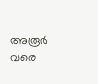അരൂർ വരെ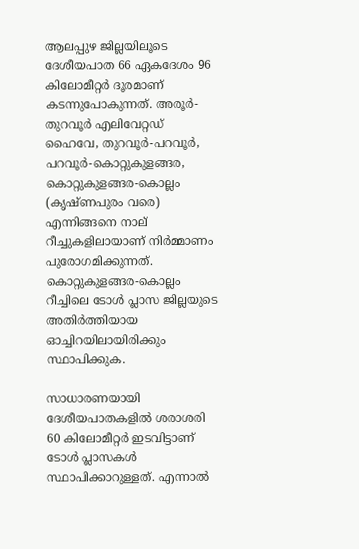ആലപ്പുഴ ജില്ലയിലൂടെ ദേശീയപാത 66 ഏകദേശം 96 കിലോമീറ്റർ ദൂരമാണ് കടന്നുപോകുന്നത്. അരൂർ-തുറവൂർ എലിവേറ്റഡ് ഹൈവേ, തുറവൂർ-പറവൂർ, പറവൂർ-കൊറ്റുകുളങ്ങര, കൊറ്റുകുളങ്ങര-കൊല്ലം (കൃഷ്‌ണപുരം വരെ) എന്നിങ്ങനെ നാല് റീച്ചുകളിലായാണ് നിർമ്മാണം പുരോഗമിക്കുന്നത്. കൊറ്റുകുളങ്ങര-കൊല്ലം റീച്ചിലെ ടോൾ പ്ലാസ ജില്ലയുടെ അതിർത്തിയായ ഓച്ചിറയിലായിരിക്കും സ്ഥാപിക്കുക.

സാധാരണയായി ദേശീയപാതകളിൽ ശരാശരി 60 കിലോമീറ്റർ ഇടവിട്ടാണ് ടോൾ പ്ലാസകൾ സ്ഥാപിക്കാറുള്ളത്. എന്നാൽ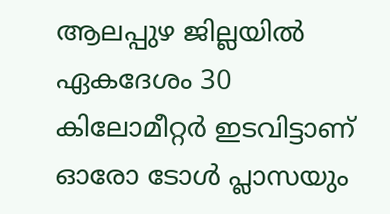ആലപ്പുഴ ജില്ലയിൽ ഏകദേശം 30 കിലോമീറ്റർ ഇടവിട്ടാണ് ഓരോ ടോൾ പ്ലാസയും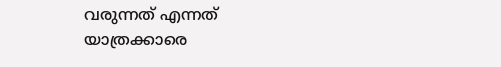വരുന്നത് എന്നത് യാത്രക്കാരെ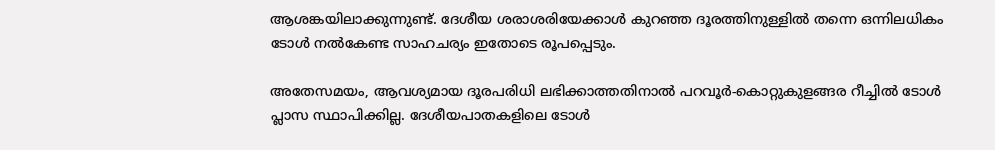ആശങ്കയിലാക്കുന്നുണ്ട്. ദേശീയ ശരാശരിയേക്കാൾ കുറഞ്ഞ ദൂരത്തിനുള്ളിൽ തന്നെ ഒന്നിലധികം ടോൾ നൽകേണ്ട സാഹചര്യം ഇതോടെ രൂപപ്പെടും.

അതേസമയം, ആവശ്യമായ ദൂരപരിധി ലഭിക്കാത്തതിനാൽ പറവൂർ-കൊറ്റുകുളങ്ങര റീച്ചിൽ ടോൾ പ്ലാസ സ്ഥാപിക്കില്ല. ദേശീയപാതകളിലെ ടോൾ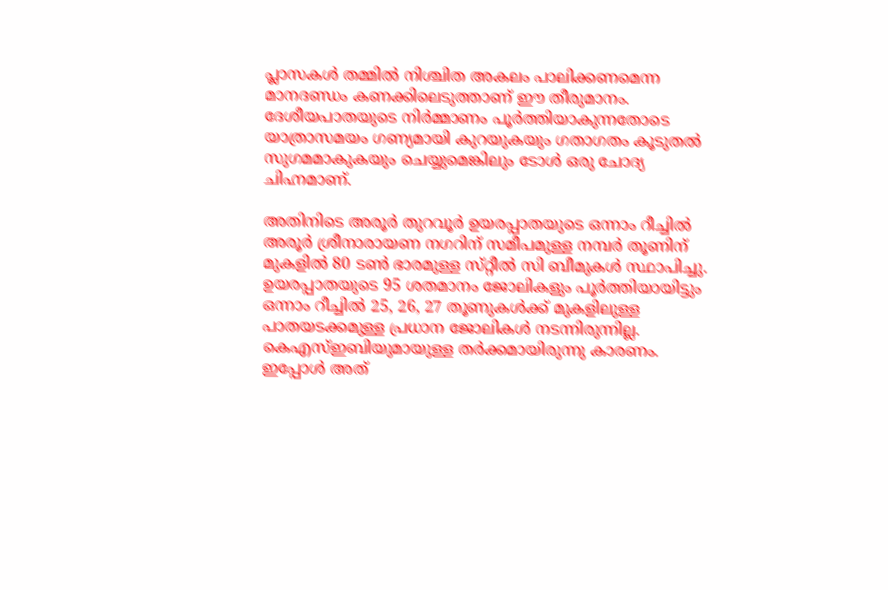പ്ലാസകൾ തമ്മിൽ നിശ്ചിത അകലം പാലിക്കണമെന്ന മാനദണ്ഡം കണക്കിലെടുത്താണ് ഈ തീരുമാനം. ദേശീയപാതയുടെ നിർമ്മാണം പൂർത്തിയാകുന്നതോടെ യാത്രാസമയം ഗണ്യമായി കുറയുകയും ഗതാഗതം കൂടുതൽ സുഗമമാകുകയും ചെയ്യുമെങ്കിലും ടോൾ ഒരു ചോദ്യ ചിഹ്നമാണ്.

അതിനിടെ അരൂർ തുറവൂർ ഉയരപ്പാതയുടെ ഒന്നാം റീച്ചിൽ അരൂർ ശ്രീനാരായണ നഗറിന് സമീപമുള്ള നമ്പർ തൂണിന് മുകളിൽ 80 ടൺ ഭാരമുള്ള സ്‌റ്റീൽ സി ബീമുകൾ സ്ഥാപിച്ചു. ഉയരപ്പാതയുടെ 95 ശതമാനം ജോലികളും പൂർത്തിയായിട്ടും ഒന്നാം റീച്ചിൽ 25, 26, 27 തൂണുകൾക്ക് മുകളിലുള്ള പാതയടക്കമുള്ള പ്രധാന ജോലികൾ നടന്നിരുന്നില്ല. കെഎസ്ഇബിയുമായുള്ള തർക്കമായിരുന്നു കാരണം. ഇപ്പോൾ അത്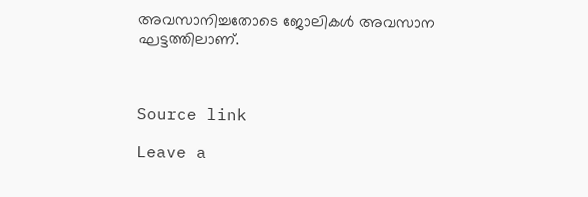അവസാനിച്ചതോടെ ജോലികൾ അവസാന ഘട്ടത്തിലാണ്.



Source link

Leave a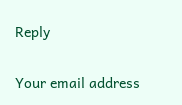Reply

Your email address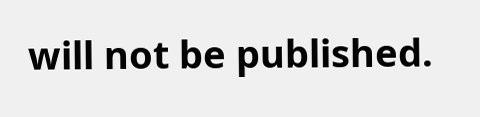will not be published.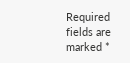Required fields are marked *